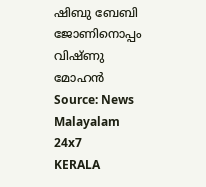ഷിബു ബേബി ജോണിനൊപ്പം വിഷ്ണു മോഹൻ Source: News Malayalam 24x7
KERALA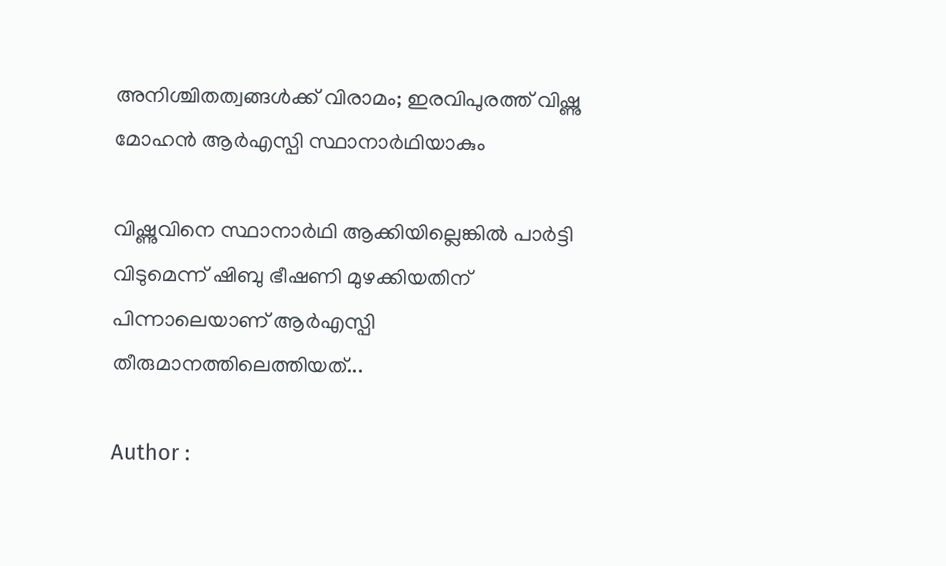അനിശ്ചിതത്വങ്ങൾക്ക് വിരാമം; ഇരവിപുരത്ത് വിഷ്ണു മോഹൻ ആർഎസ്പി സ്ഥാനാർഥിയാകും

വിഷ്ണുവിനെ സ്ഥാനാർഥി ആക്കിയില്ലെങ്കിൽ പാർട്ടി വിടുമെന്ന് ഷിബു ഭീഷണി മുഴക്കിയതിന് പിന്നാലെയാണ് ആർഎസ്പി തീരുമാനത്തിലെത്തിയത്...

Author :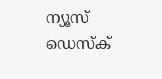ന്യൂസ് ഡെസ്ക്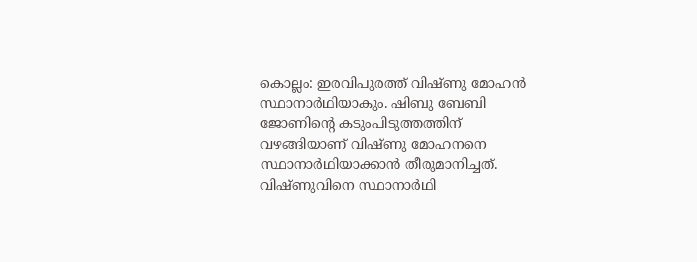കൊല്ലം: ഇരവിപുരത്ത് വിഷ്ണു മോഹൻ സ്ഥാനാർഥിയാകും. ഷിബു ബേബി ജോണിന്റെ കടുംപിടുത്തത്തിന് വഴങ്ങിയാണ് വിഷ്ണു മോഹനനെ സ്ഥാനാർഥിയാക്കാൻ തീരുമാനിച്ചത്. വിഷ്ണുവിനെ സ്ഥാനാർഥി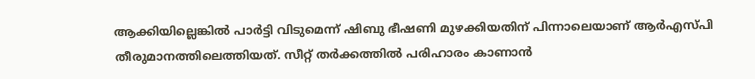ആക്കിയില്ലെങ്കിൽ പാർട്ടി വിടുമെന്ന് ഷിബു ഭീഷണി മുഴക്കിയതിന് പിന്നാലെയാണ് ആർഎസ്പി തീരുമാനത്തിലെത്തിയത്. സീറ്റ് തർക്കത്തിൽ പരിഹാരം കാണാൻ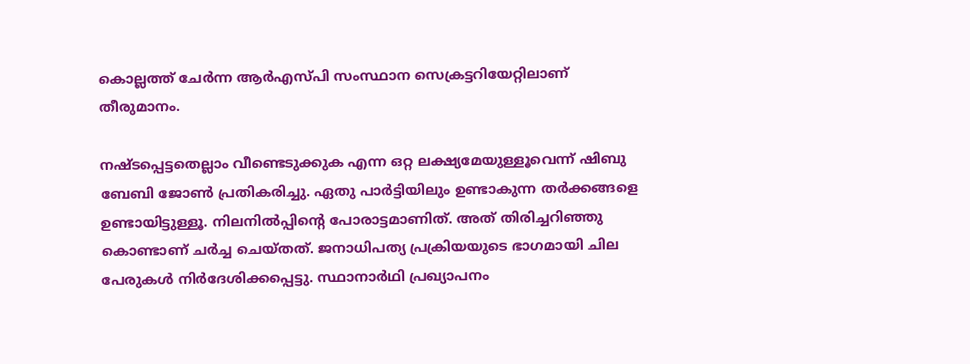കൊല്ലത്ത് ചേർന്ന ആർഎസ്പി സംസ്ഥാന സെക്രട്ടറിയേറ്റിലാണ് തീരുമാനം.

നഷ്ടപ്പെട്ടതെല്ലാം വീണ്ടെടുക്കുക എന്ന ഒറ്റ ലക്ഷ്യമേയുള്ളൂവെന്ന് ഷിബു ബേബി ജോൺ പ്രതികരിച്ചു. ഏതു പാർട്ടിയിലും ഉണ്ടാകുന്ന തർക്കങ്ങളെ ഉണ്ടായിട്ടുള്ളൂ. നിലനിൽപ്പിൻ്റെ പോരാട്ടമാണിത്. അത് തിരിച്ചറിഞ്ഞു കൊണ്ടാണ് ചർച്ച ചെയ്തത്. ജനാധിപത്യ പ്രക്രിയയുടെ ഭാഗമായി ചില പേരുകൾ നിർദേശിക്കപ്പെട്ടു. സ്ഥാനാർഥി പ്രഖ്യാപനം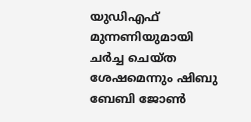യുഡിഎഫ് മുന്നണിയുമായി ചർച്ച ചെയ്ത ശേഷമെന്നും ഷിബു ബേബി ജോൺ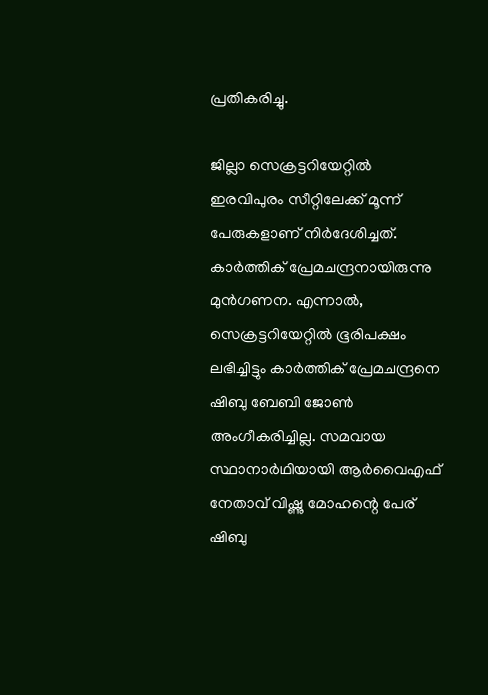പ്രതികരിച്ചു.

ജില്ലാ സെക്രട്ടറിയേറ്റിൽ ഇരവിപുരം സീറ്റിലേക്ക് മൂന്ന് പേരുകളാണ് നിർദേശിച്ചത്. കാർത്തിക് പ്രേമചന്ദ്രനായിരുന്നു മുൻഗണന. എന്നാൽ, സെക്രട്ടറിയേറ്റിൽ ഭൂരിപക്ഷം ലഭിച്ചിട്ടും കാർത്തിക് പ്രേമചന്ദ്രനെ ഷിബു ബേബി ജോൺ അംഗീകരിച്ചില്ല. സമവായ സ്ഥാനാർഥിയായി ആർവൈഎഫ് നേതാവ് വിഷ്ണു മോഹന്റെ പേര് ഷിബു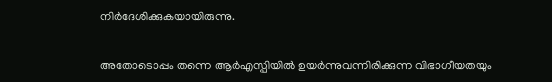നിർദേശിക്കുകയായിരുന്നു.

അതോടൊപ്പം തന്നെ ആർഎസ്പിയിൽ ഉയർന്നുവന്നിരിക്കുന്ന വിഭാഗീയതയും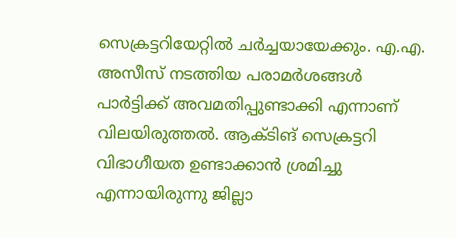സെക്രട്ടറിയേറ്റിൽ ചർച്ചയായേക്കും. എ.എ. അസീസ് നടത്തിയ പരാമർശങ്ങൾ പാർട്ടിക്ക് അവമതിപ്പുണ്ടാക്കി എന്നാണ് വിലയിരുത്തൽ. ആക്ടിങ് സെക്രട്ടറി വിഭാഗീയത ഉണ്ടാക്കാൻ ശ്രമിച്ചു എന്നായിരുന്നു ജില്ലാ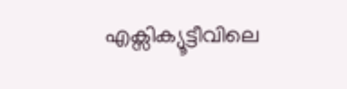എക്സിക്യൂട്ടീവിലെ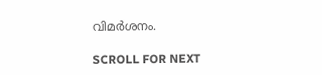വിമർശനം.

SCROLL FOR NEXT